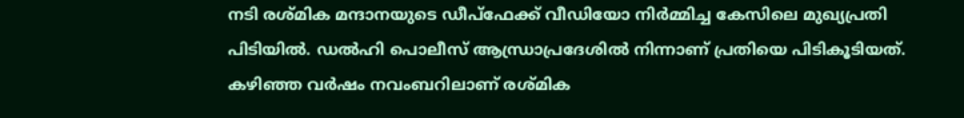നടി രശ്മിക മന്ദാനയുടെ ഡീപ്ഫേക്ക് വീഡിയോ നിർമ്മിച്ച കേസിലെ മുഖ്യപ്രതി പിടിയിൽ. ഡൽഹി പൊലീസ് ആന്ധ്രാപ്രദേശിൽ നിന്നാണ് പ്രതിയെ പിടികൂടിയത്. കഴിഞ്ഞ വർഷം നവംബറിലാണ് രശ്മിക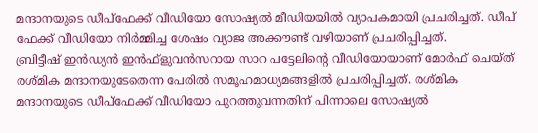മന്ദാനയുടെ ഡീപ്ഫേക്ക് വീഡിയോ സോഷ്യൽ മീഡിയയിൽ വ്യാപകമായി പ്രചരിച്ചത്. ഡീപ് ഫേക്ക് വീഡിയോ നിർമ്മിച്ച ശേഷം വ്യാജ അക്കൗണ്ട് വഴിയാണ് പ്രചരിപ്പിച്ചത്.
ബ്രിട്ടീഷ് ഇൻഡ്യൻ ഇൻഫ്ളുവൻസറായ സാറ പട്ടേലിന്റെ വീഡിയോയാണ് മോർഫ് ചെയ്ത് രശ്മിക മന്ദാനയുടേതെന്ന പേരിൽ സമൂഹമാധ്യമങ്ങളിൽ പ്രചരിപ്പിച്ചത്. രശ്മിക മന്ദാനയുടെ ഡീപ്ഫേക്ക് വീഡിയോ പുറത്തുവന്നതിന് പിന്നാലെ സോഷ്യൽ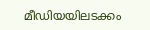മീഡിയയിലടക്കം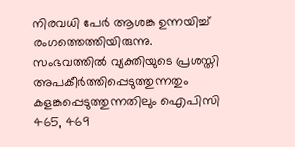നിരവധി പേർ ആശങ്ക ഉന്നയിച്ച് രംഗത്തെത്തിയിരുന്നു.
സംഭവത്തിൽ വ്യക്തിയുടെ പ്രശസ്തി അപകീർത്തിപ്പെടുത്തുന്നതും കളങ്കപ്പെടുത്തുന്നതിലും ഐപിസി 465, 469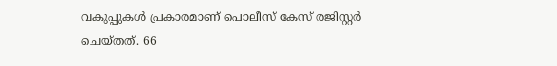വകുപ്പുകൾ പ്രകാരമാണ് പൊലീസ് കേസ് രജിസ്റ്റർ ചെയ്തത്. 66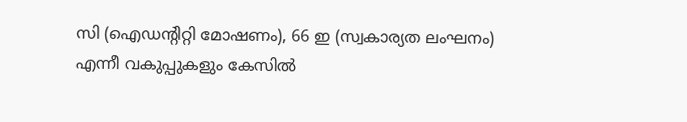സി (ഐഡന്റിറ്റി മോഷണം), 66 ഇ (സ്വകാര്യത ലംഘനം) എന്നീ വകുപ്പുകളും കേസിൽ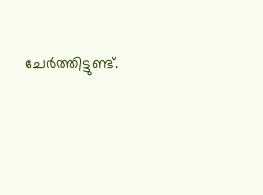ചേർത്തിട്ടുണ്ട്.